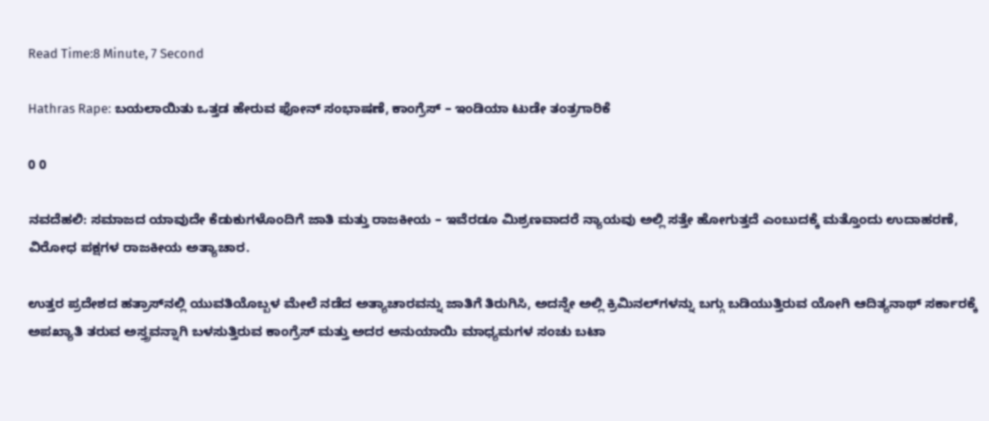Read Time:8 Minute, 7 Second

Hathras Rape: ಬಯಲಾಯಿತು ಒತ್ತಡ ಹೇರುವ ಫೋನ್ ಸಂಭಾಷಣೆ, ಕಾಂಗ್ರೆಸ್ – ಇಂಡಿಯಾ ಟುಡೇ ತಂತ್ರಗಾರಿಕೆ

0 0

ನವದೆಹಲಿ: ಸಮಾಜದ ಯಾವುದೇ ಕೆಡುಕುಗಳೊಂದಿಗೆ ಜಾತಿ ಮತ್ತು ರಾಜಕೀಯ – ಇವೆರಡೂ ಮಿಶ್ರಣವಾದರೆ ನ್ಯಾಯವು ಅಲ್ಲಿ ಸತ್ತೇ ಹೋಗುತ್ತದೆ ಎಂಬುದಕ್ಕೆ ಮತ್ತೊಂದು ಉದಾಹರಣೆ, ವಿರೋಧ ಪಕ್ಷಗಳ ರಾಜಕೀಯ ಅತ್ಯಾಚಾರ.

ಉತ್ತರ ಪ್ರದೇಶದ ಹತ್ರಾಸ್‌ನಲ್ಲಿ ಯುವತಿಯೊಬ್ಬಳ ಮೇಲೆ ನಡೆದ ಅತ್ಯಾಚಾರವನ್ನು ಜಾತಿಗೆ ತಿರುಗಿಸಿ, ಅದನ್ನೇ ಅಲ್ಲಿ ಕ್ರಿಮಿನಲ್‌ಗಳನ್ನು ಬಗ್ಗು ಬಡಿಯುತ್ತಿರುವ ಯೋಗಿ ಆದಿತ್ಯನಾಥ್ ಸರ್ಕಾರಕ್ಕೆ ಅಪಖ್ಯಾತಿ ತರುವ ಅಸ್ತ್ರವನ್ನಾಗಿ ಬಳಸುತ್ತಿರುವ ಕಾಂಗ್ರೆಸ್ ಮತ್ತು ಅದರ ಅನುಯಾಯಿ ಮಾಧ್ಯಮಗಳ ಸಂಚು ಬಟಾ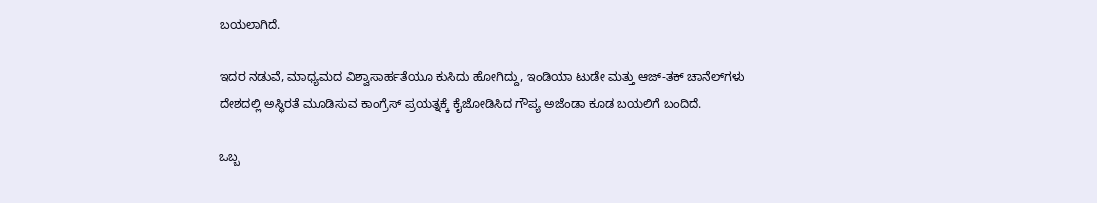ಬಯಲಾಗಿದೆ.

ಇದರ ನಡುವೆ, ಮಾಧ್ಯಮದ ವಿಶ್ವಾಸಾರ್ಹತೆಯೂ ಕುಸಿದು ಹೋಗಿದ್ದು, ಇಂಡಿಯಾ ಟುಡೇ ಮತ್ತು ಆಜ್-ತಕ್ ಚಾನೆಲ್‌ಗಳು ದೇಶದಲ್ಲಿ ಅಸ್ಥಿರತೆ ಮೂಡಿಸುವ ಕಾಂಗ್ರೆಸ್ ಪ್ರಯತ್ನಕ್ಕೆ ಕೈಜೋಡಿಸಿದ ಗೌಪ್ಯ ಅಜೆಂಡಾ ಕೂಡ ಬಯಲಿಗೆ ಬಂದಿದೆ.

ಒಬ್ಬ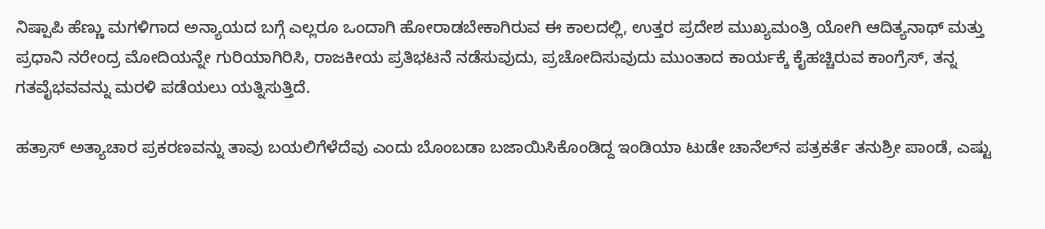ನಿಷ್ಪಾಪಿ ಹೆಣ್ಣು ಮಗಳಿಗಾದ ಅನ್ಯಾಯದ ಬಗ್ಗೆ ಎಲ್ಲರೂ ಒಂದಾಗಿ ಹೋರಾಡಬೇಕಾಗಿರುವ ಈ ಕಾಲದಲ್ಲಿ, ಉತ್ತರ ಪ್ರದೇಶ ಮುಖ್ಯಮಂತ್ರಿ ಯೋಗಿ ಆದಿತ್ಯನಾಥ್ ಮತ್ತು ಪ್ರಧಾನಿ ನರೇಂದ್ರ ಮೋದಿಯನ್ನೇ ಗುರಿಯಾಗಿರಿಸಿ, ರಾಜಕೀಯ ಪ್ರತಿಭಟನೆ ನಡೆಸುವುದು, ಪ್ರಚೋದಿಸುವುದು ಮುಂತಾದ ಕಾರ್ಯಕ್ಕೆ ಕೈಹಚ್ಚಿರುವ ಕಾಂಗ್ರೆಸ್, ತನ್ನ ಗತವೈಭವವನ್ನು ಮರಳಿ ಪಡೆಯಲು ಯತ್ನಿಸುತ್ತಿದೆ.

ಹತ್ರಾಸ್ ಅತ್ಯಾಚಾರ ಪ್ರಕರಣವನ್ನು ತಾವು ಬಯಲಿಗೆಳೆದೆವು ಎಂದು ಬೊಂಬಡಾ ಬಜಾಯಿಸಿಕೊಂಡಿದ್ದ ಇಂಡಿಯಾ ಟುಡೇ ಚಾನೆಲ್‌ನ ಪತ್ರಕರ್ತೆ ತನುಶ್ರೀ ಪಾಂಡೆ, ಎಷ್ಟು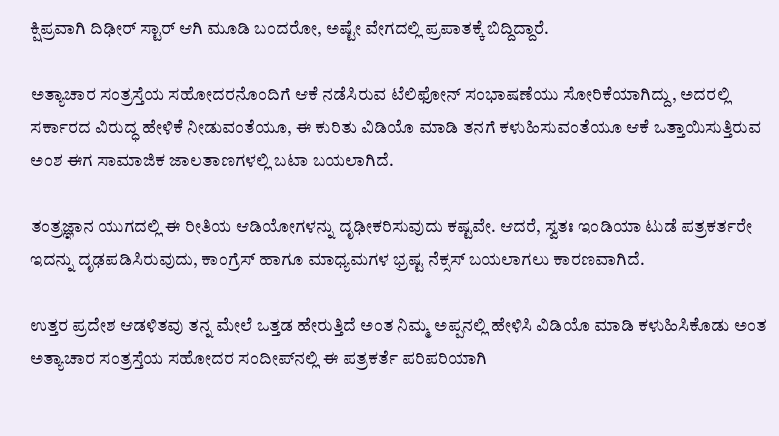ಕ್ಷಿಪ್ರವಾಗಿ ದಿಢೀರ್ ಸ್ಟಾರ್ ಆಗಿ ಮೂಡಿ ಬಂದರೋ, ಅಷ್ಟೇ ವೇಗದಲ್ಲಿ ಪ್ರಪಾತಕ್ಕೆ ಬಿದ್ದಿದ್ದಾರೆ.

ಅತ್ಯಾಚಾರ ಸಂತ್ರಸ್ತೆಯ ಸಹೋದರನೊಂದಿಗೆ ಆಕೆ ನಡೆಸಿರುವ ಟೆಲಿಫೋನ್ ಸಂಭಾಷಣೆಯು ಸೋರಿಕೆಯಾಗಿದ್ದು, ಅದರಲ್ಲಿ ಸರ್ಕಾರದ ವಿರುದ್ಧ ಹೇಳಿಕೆ ನೀಡುವಂತೆಯೂ, ಈ ಕುರಿತು ವಿಡಿಯೊ ಮಾಡಿ ತನಗೆ ಕಳುಹಿಸುವಂತೆಯೂ ಆಕೆ ಒತ್ತಾಯಿಸುತ್ತಿರುವ ಅಂಶ ಈಗ ಸಾಮಾಜಿಕ ಜಾಲತಾಣಗಳಲ್ಲಿ ಬಟಾ ಬಯಲಾಗಿದೆ.

ತಂತ್ರಜ್ಞಾನ ಯುಗದಲ್ಲಿ ಈ ರೀತಿಯ ಆಡಿಯೋಗಳನ್ನು ದೃಢೀಕರಿಸುವುದು ಕಷ್ಟವೇ. ಆದರೆ, ಸ್ವತಃ ಇಂಡಿಯಾ ಟುಡೆ ಪತ್ರಕರ್ತರೇ ಇದನ್ನು ದೃಢಪಡಿಸಿರುವುದು, ಕಾಂಗ್ರೆಸ್ ಹಾಗೂ ಮಾಧ್ಯಮಗಳ ಭ್ರಷ್ಟ ನೆಕ್ಸಸ್ ಬಯಲಾಗಲು ಕಾರಣವಾಗಿದೆ.

ಉತ್ತರ ಪ್ರದೇಶ ಆಡಳಿತವು ತನ್ನ ಮೇಲೆ ಒತ್ತಡ ಹೇರುತ್ತಿದೆ ಅಂತ ನಿಮ್ಮ ಅಪ್ಪನಲ್ಲಿ ಹೇಳಿಸಿ ವಿಡಿಯೊ ಮಾಡಿ ಕಳುಹಿಸಿಕೊಡು ಅಂತ ಅತ್ಯಾಚಾರ ಸಂತ್ರಸ್ತೆಯ ಸಹೋದರ ಸಂದೀಪ್‌ನಲ್ಲಿ ಈ ಪತ್ರಕರ್ತೆ ಪರಿಪರಿಯಾಗಿ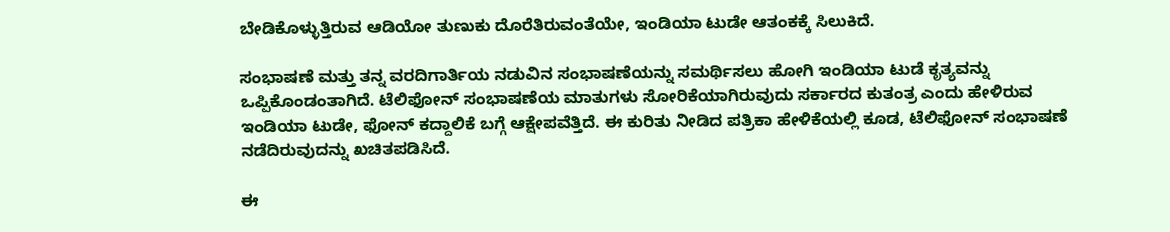ಬೇಡಿಕೊಳ್ಳುತ್ತಿರುವ ಆಡಿಯೋ ತುಣುಕು ದೊರೆತಿರುವಂತೆಯೇ, ಇಂಡಿಯಾ ಟುಡೇ ಆತಂಕಕ್ಕೆ ಸಿಲುಕಿದೆ.

ಸಂಭಾಷಣೆ ಮತ್ತು ತನ್ನ ವರದಿಗಾರ್ತಿಯ ನಡುವಿನ ಸಂಭಾಷಣೆಯನ್ನು ಸಮರ್ಥಿಸಲು ಹೋಗಿ ಇಂಡಿಯಾ ಟುಡೆ ಕೃತ್ಯವನ್ನು ಒಪ್ಪಿಕೊಂಡಂತಾಗಿದೆ. ಟೆಲಿಫೋನ್ ಸಂಭಾಷಣೆಯ ಮಾತುಗಳು ಸೋರಿಕೆಯಾಗಿರುವುದು ಸರ್ಕಾರದ ಕುತಂತ್ರ ಎಂದು ಹೇಳಿರುವ ಇಂಡಿಯಾ ಟುಡೇ, ಫೋನ್ ಕದ್ದಾಲಿಕೆ ಬಗ್ಗೆ ಆಕ್ಷೇಪವೆತ್ತಿದೆ. ಈ ಕುರಿತು ನೀಡಿದ ಪತ್ರಿಕಾ ಹೇಳಿಕೆಯಲ್ಲಿ ಕೂಡ, ಟೆಲಿಫೋನ್ ಸಂಭಾಷಣೆ ನಡೆದಿರುವುದನ್ನು ಖಚಿತಪಡಿಸಿದೆ.

ಈ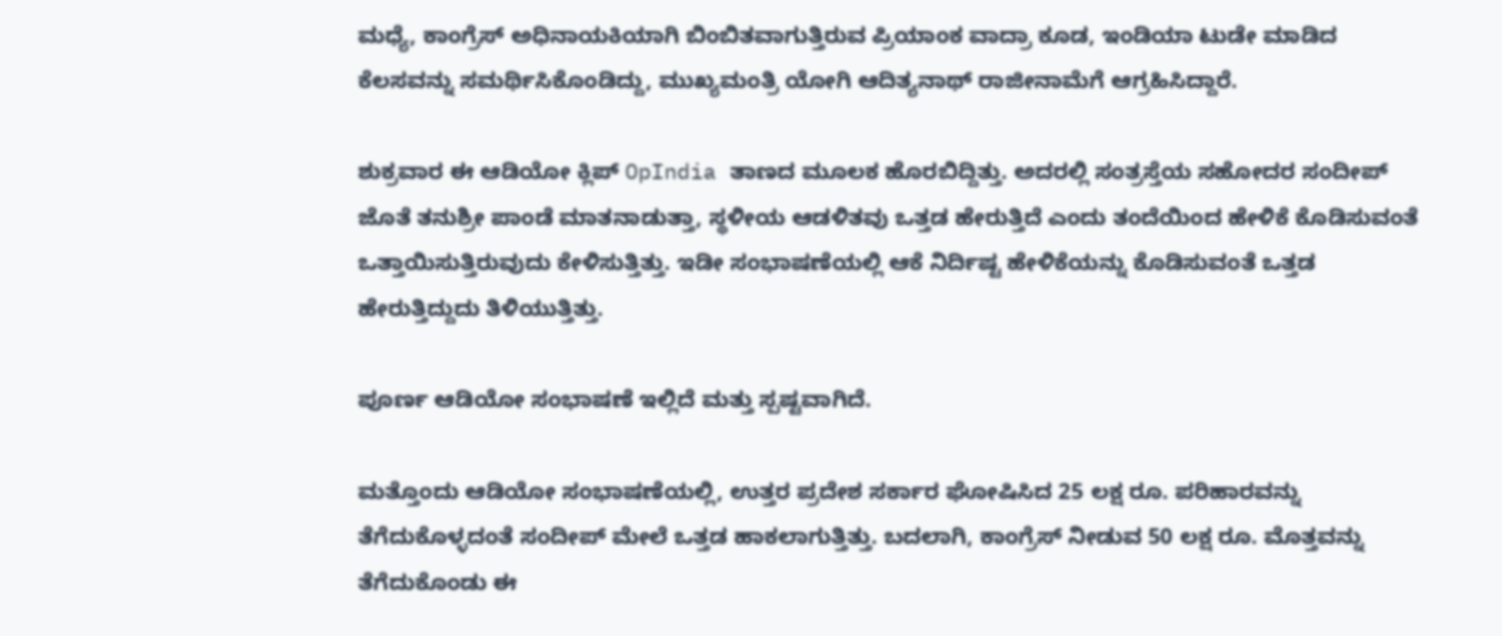ಮಧ್ಯೆ, ಕಾಂಗ್ರೆಸ್ ಅಧಿನಾಯಕಿಯಾಗಿ ಬಿಂಬಿತವಾಗುತ್ತಿರುವ ಪ್ರಿಯಾಂಕ ವಾದ್ರಾ ಕೂಡ, ಇಂಡಿಯಾ ಟುಡೇ ಮಾಡಿದ ಕೆಲಸವನ್ನು ಸಮರ್ಥಿಸಿಕೊಂಡಿದ್ದು, ಮುಖ್ಯಮಂತ್ರಿ ಯೋಗಿ ಆದಿತ್ಯನಾಥ್ ರಾಜೀನಾಮೆಗೆ ಆಗ್ರಹಿಸಿದ್ದಾರೆ.

ಶುಕ್ರವಾರ ಈ ಆಡಿಯೋ ಕ್ಲಿಪ್ OpIndia ತಾಣದ ಮೂಲಕ ಹೊರಬಿದ್ದಿತ್ತು. ಅದರಲ್ಲಿ ಸಂತ್ರಸ್ತೆಯ ಸಹೋದರ ಸಂದೀಪ್ ಜೊತೆ ತನುಶ್ರೀ ಪಾಂಡೆ ಮಾತನಾಡುತ್ತಾ, ಸ್ಥಳೀಯ ಆಡಳಿತವು ಒತ್ತಡ ಹೇರುತ್ತಿದೆ ಎಂದು ತಂದೆಯಿಂದ ಹೇಳಿಕೆ ಕೊಡಿಸುವಂತೆ ಒತ್ತಾಯಿಸುತ್ತಿರುವುದು ಕೇಳಿಸುತ್ತಿತ್ತು. ಇಡೀ ಸಂಭಾಷಣೆಯಲ್ಲಿ ಆಕೆ ನಿರ್ದಿಷ್ಟ ಹೇಳಿಕೆಯನ್ನು ಕೊಡಿಸುವಂತೆ ಒತ್ತಡ ಹೇರುತ್ತಿದ್ದುದು ತಿಳಿಯುತ್ತಿತ್ತು.

ಪೂರ್ಣ ಆಡಿಯೋ ಸಂಭಾಷಣೆ ಇಲ್ಲಿದೆ ಮತ್ತು ಸ್ಪಷ್ಟವಾಗಿದೆ.

ಮತ್ತೊಂದು ಆಡಿಯೋ ಸಂಭಾಷಣೆಯಲ್ಲಿ, ಉತ್ತರ ಪ್ರದೇಶ ಸರ್ಕಾರ ಘೋಷಿಸಿದ 25 ಲಕ್ಷ ರೂ. ಪರಿಹಾರವನ್ನು ತೆಗೆದುಕೊಳ್ಳದಂತೆ ಸಂದೀಪ್ ಮೇಲೆ ಒತ್ತಡ ಹಾಕಲಾಗುತ್ತಿತ್ತು. ಬದಲಾಗಿ, ಕಾಂಗ್ರೆಸ್ ನೀಡುವ 50 ಲಕ್ಷ ರೂ. ಮೊತ್ತವನ್ನು ತೆಗೆದುಕೊಂಡು ಈ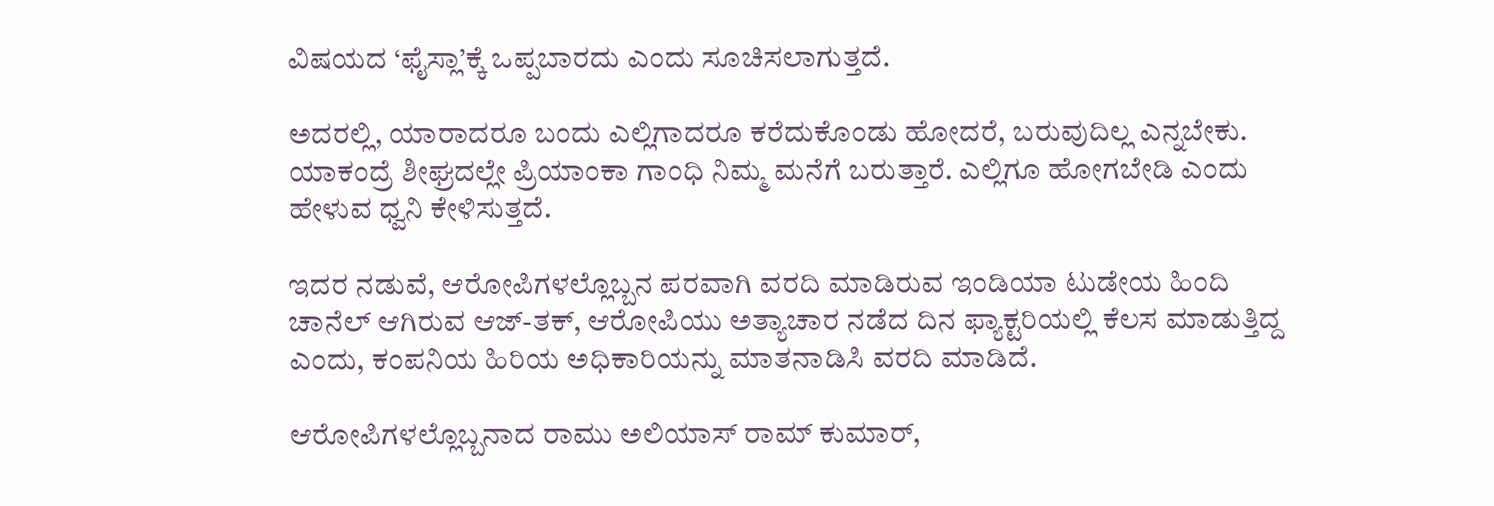ವಿಷಯದ ‘ಫೈಸ್ಲಾ’ಕ್ಕೆ ಒಪ್ಪಬಾರದು ಎಂದು ಸೂಚಿಸಲಾಗುತ್ತದೆ.

ಅದರಲ್ಲಿ, ಯಾರಾದರೂ ಬಂದು ಎಲ್ಲಿಗಾದರೂ ಕರೆದುಕೊಂಡು ಹೋದರೆ, ಬರುವುದಿಲ್ಲ ಎನ್ನಬೇಕು. ಯಾಕಂದ್ರೆ ಶೀಘ್ರದಲ್ಲೇ ಪ್ರಿಯಾಂಕಾ ಗಾಂಧಿ ನಿಮ್ಮ ಮನೆಗೆ ಬರುತ್ತಾರೆ. ಎಲ್ಲಿಗೂ ಹೋಗಬೇಡಿ ಎಂದು ಹೇಳುವ ಧ್ವನಿ ಕೇಳಿಸುತ್ತದೆ.

ಇದರ ನಡುವೆ, ಆರೋಪಿಗಳಲ್ಲೊಬ್ಬನ ಪರವಾಗಿ ವರದಿ ಮಾಡಿರುವ ಇಂಡಿಯಾ ಟುಡೇಯ ಹಿಂದಿ ಚಾನೆಲ್ ಆಗಿರುವ ಆಜ್-ತಕ್, ಆರೋಪಿಯು ಅತ್ಯಾಚಾರ ನಡೆದ ದಿನ ಫ್ಯಾಕ್ಟರಿಯಲ್ಲಿ ಕೆಲಸ ಮಾಡುತ್ತಿದ್ದ ಎಂದು, ಕಂಪನಿಯ ಹಿರಿಯ ಅಧಿಕಾರಿಯನ್ನು ಮಾತನಾಡಿಸಿ ವರದಿ ಮಾಡಿದೆ.

ಆರೋಪಿಗಳಲ್ಲೊಬ್ಬನಾದ ರಾಮು ಅಲಿಯಾಸ್ ರಾಮ್ ಕುಮಾರ್,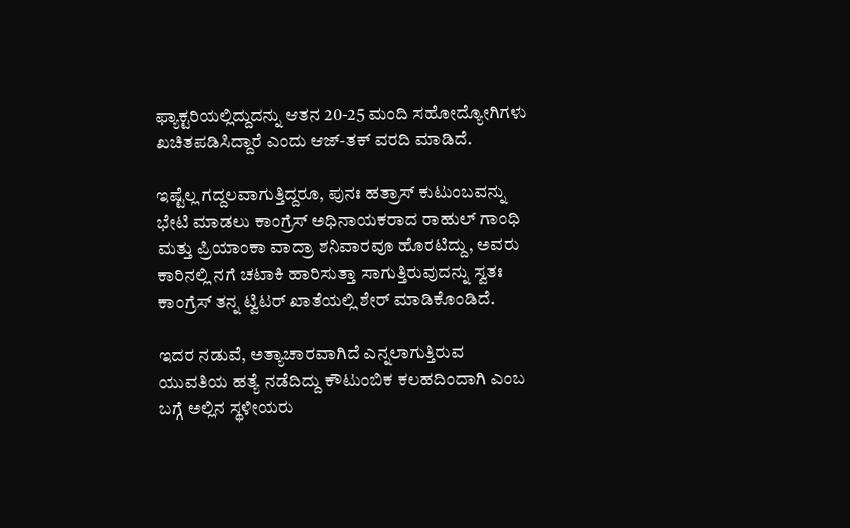ಫ್ಯಾಕ್ಟರಿಯಲ್ಲಿದ್ದುದನ್ನು ಆತನ 20-25 ಮಂದಿ ಸಹೋದ್ಯೋಗಿಗಳು ಖಚಿತಪಡಿಸಿದ್ದಾರೆ ಎಂದು ಆಜ್-ತಕ್ ವರದಿ ಮಾಡಿದೆ.

ಇಷ್ಟೆಲ್ಲ ಗದ್ದಲವಾಗುತ್ತಿದ್ದರೂ, ಪುನಃ ಹತ್ರಾಸ್ ಕುಟುಂಬವನ್ನು ಭೇಟಿ ಮಾಡಲು ಕಾಂಗ್ರೆಸ್ ಅಧಿನಾಯಕರಾದ ರಾಹುಲ್ ಗಾಂಧಿ ಮತ್ತು ಪ್ರಿಯಾಂಕಾ ವಾದ್ರಾ ಶನಿವಾರವೂ ಹೊರಟಿದ್ದು, ಅವರು ಕಾರಿನಲ್ಲಿ ನಗೆ ಚಟಾಕಿ ಹಾರಿಸುತ್ತಾ ಸಾಗುತ್ತಿರುವುದನ್ನು ಸ್ವತಃ ಕಾಂಗ್ರೆಸ್ ತನ್ನ ಟ್ವಿಟರ್ ಖಾತೆಯಲ್ಲಿ ಶೇರ್ ಮಾಡಿಕೊಂಡಿದೆ.

ಇದರ ನಡುವೆ, ಅತ್ಯಾಚಾರವಾಗಿದೆ ಎನ್ನಲಾಗುತ್ತಿರುವ ಯುವತಿಯ ಹತ್ಯೆ ನಡೆದಿದ್ದು ಕೌಟುಂಬಿಕ ಕಲಹದಿಂದಾಗಿ ಎಂಬ ಬಗ್ಗೆ ಅಲ್ಲಿನ ಸ್ಥಳೀಯರು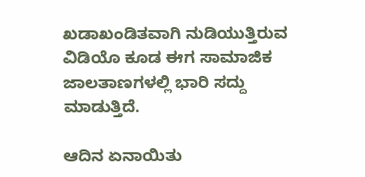ಖಡಾಖಂಡಿತವಾಗಿ ನುಡಿಯುತ್ತಿರುವ ವಿಡಿಯೊ ಕೂಡ ಈಗ ಸಾಮಾಜಿಕ ಜಾಲತಾಣಗಳಲ್ಲಿ ಭಾರಿ ಸದ್ದು ಮಾಡುತ್ತಿದೆ.

ಆದಿನ ಏನಾಯಿತು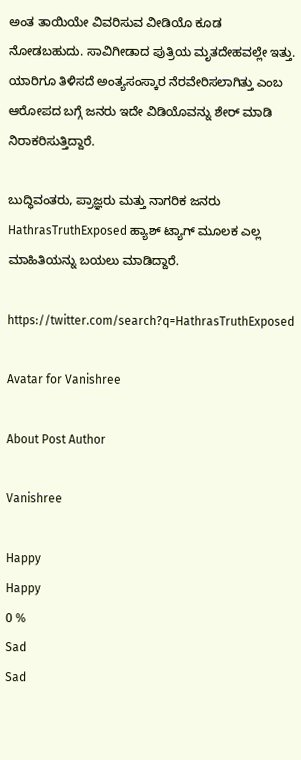ಅಂತ ತಾಯಿಯೇ ವಿವರಿಸುವ ವೀಡಿಯೊ ಕೂಡ ನೋಡಬಹುದು. ಸಾವಿಗೀಡಾದ ಪುತ್ರಿಯ ಮೃತದೇಹವಲ್ಲೇ ಇತ್ತು. ಯಾರಿಗೂ ತಿಳಿಸದೆ ಅಂತ್ಯಸಂಸ್ಕಾರ ನೆರವೇರಿಸಲಾಗಿತ್ತು ಎಂಬ ಆರೋಪದ ಬಗ್ಗೆ ಜನರು ಇದೇ ವಿಡಿಯೊವನ್ನು ಶೇರ್ ಮಾಡಿ ನಿರಾಕರಿಸುತ್ತಿದ್ದಾರೆ.

ಬುದ್ಧಿವಂತರು, ಪ್ರಾಜ್ಞರು ಮತ್ತು ನಾಗರಿಕ ಜನರು HathrasTruthExposed ಹ್ಯಾಶ್ ಟ್ಯಾಗ್ ಮೂಲಕ ಎಲ್ಲ ಮಾಹಿತಿಯನ್ನು ಬಯಲು ಮಾಡಿದ್ದಾರೆ.

https://twitter.com/search?q=HathrasTruthExposed

Avatar for Vanishree

About Post Author

Vanishree

Happy
Happy
0 %
Sad
Sad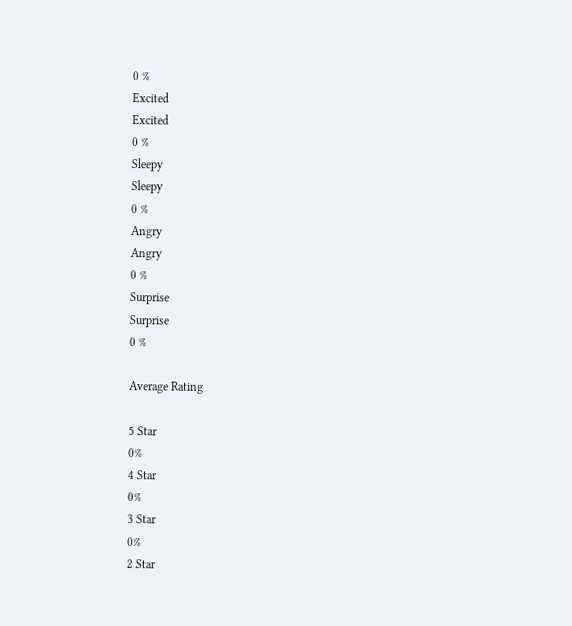0 %
Excited
Excited
0 %
Sleepy
Sleepy
0 %
Angry
Angry
0 %
Surprise
Surprise
0 %

Average Rating

5 Star
0%
4 Star
0%
3 Star
0%
2 Star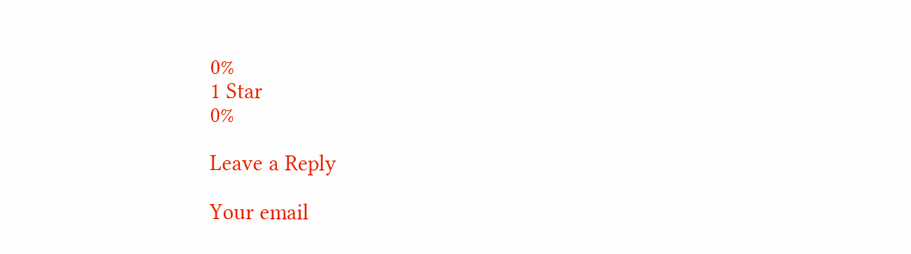0%
1 Star
0%

Leave a Reply

Your email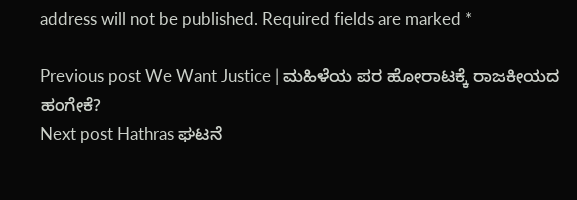address will not be published. Required fields are marked *

Previous post We Want Justice | ಮಹಿಳೆಯ ಪರ ಹೋರಾಟಕ್ಕೆ ರಾಜಕೀಯದ ಹಂಗೇಕೆ?
Next post Hathras ಘಟನೆ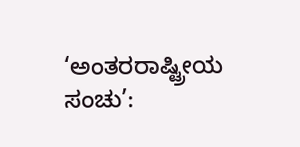‘ಅಂತರರಾಷ್ಟ್ರೀಯ ಸಂಚು’: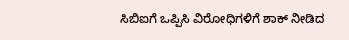ಸಿಬಿಐಗೆ ಒಪ್ಪಿಸಿ ವಿರೋಧಿಗಳಿಗೆ ಶಾಕ್ ನೀಡಿದ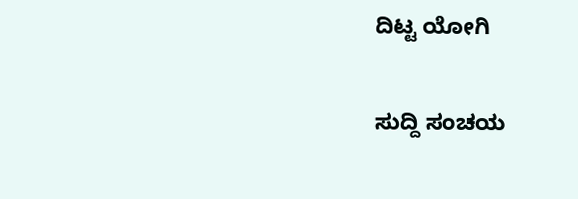ದಿಟ್ಟ ಯೋಗಿ

ಸುದ್ದಿ ಸಂಚಯ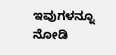ಇವುಗಳನ್ನೂ ನೋಡಿ